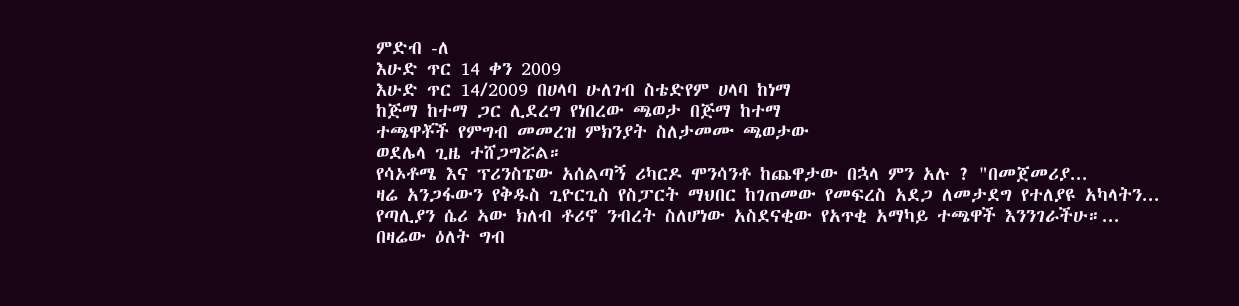ምድብ -ለ
እሁድ ጥር 14 ቀን 2009
እሁድ ጥር 14/2009 በሀላባ ሁለገብ ስቴድየም ሀላባ ከነማ
ከጅማ ከተማ ጋር ሊደረግ የነበረው ጫወታ በጅማ ከተማ
ተጫዋቾች የምግብ መመረዝ ምክንያት ስለታመሙ ጫወታው
ወደሌላ ጊዜ ተሸጋግሯል።
የሳኦቶሜ እና ፕሪንስፔው አሰልጣኝ ሪካርዶ ሞንሳንቶ ከጨዋታው በኋላ ምን አሉ ? "በመጀመሪያ...
ዛሬ አንጋፋውን የቅዱስ ጊዮርጊስ የስፓርት ማህበር ከገጠመው የመፍረስ አደጋ ለመታደግ የተለያዩ አካላትን...
የጣሊያን ሴሪ ኣው ክለብ ቶሪኖ ንብረት ስለሆነው አስደናቂው የአጥቂ አማካይ ተጫዋች እንንገራችሁ።...
በዛሬው ዕለት ግብ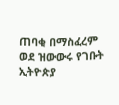ጠባቂ በማስፈረም ወደ ዝውውሩ የገቡት ኢትዮጵያ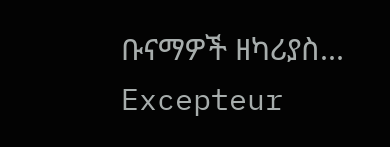ቡናማዎች ዘካሪያስ...
Excepteur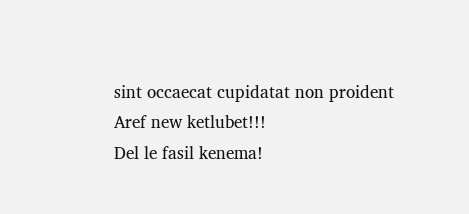sint occaecat cupidatat non proident
Aref new ketlubet!!!
Del le fasil kenema!